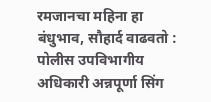रमजानचा महिना हा बंधुभाव, सौहार्द वाढवतो : पोलीस उपविभागीय अधिकारी अन्नपूर्णा सिंग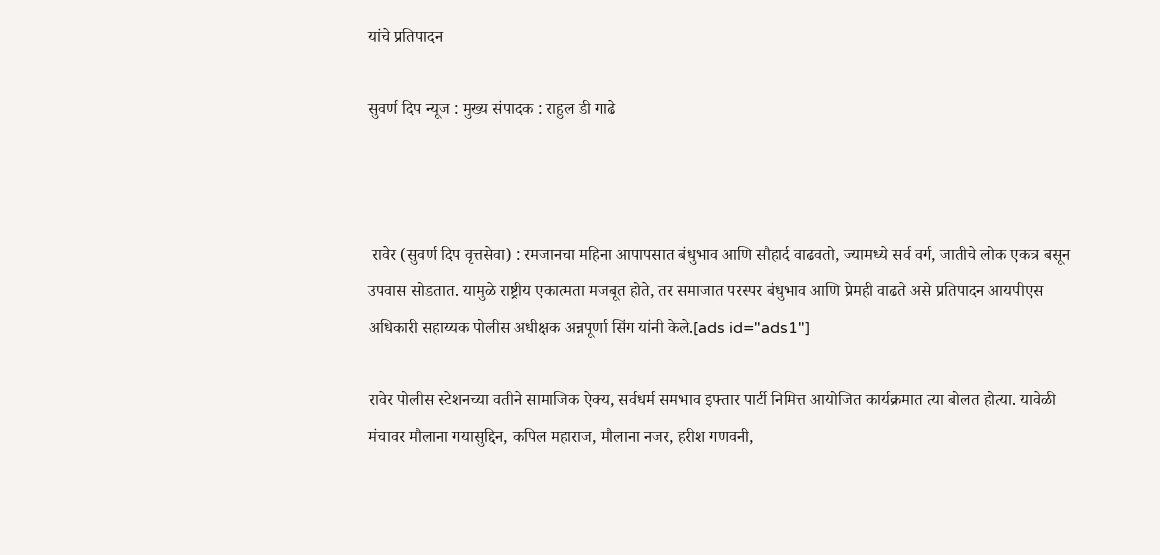यांचे प्रतिपादन

सुवर्ण दिप न्यूज : मुख्य संपादक : राहुल डी गाढे



 रावेर (सुवर्ण दिप वृत्तसेवा) : रमजानचा महिना आपापसात बंधुभाव आणि सौहार्द वाढवतो, ज्यामध्ये सर्व वर्ग, जातीचे लोक एकत्र बसून उपवास सोडतात. यामुळे राष्ट्रीय एकात्मता मजबूत होते, तर समाजात परस्पर बंधुभाव आणि प्रेमही वाढते असे प्रतिपादन आयपीएस अधिकारी सहाय्यक पोलीस अधीक्षक अन्नपूर्णा सिंग यांनी केले.[ads id="ads1"]

रावेर पोलीस स्टेशनच्या वतीने सामाजिक ऐक्य, सर्वधर्म समभाव इफ्तार पार्टी निमित्त आयोजित कार्यक्रमात त्या बोलत होत्या. यावेळी मंचावर मौलाना गयासुद्दिन, कपिल महाराज, मौलाना नजर, हरीश गणवनी,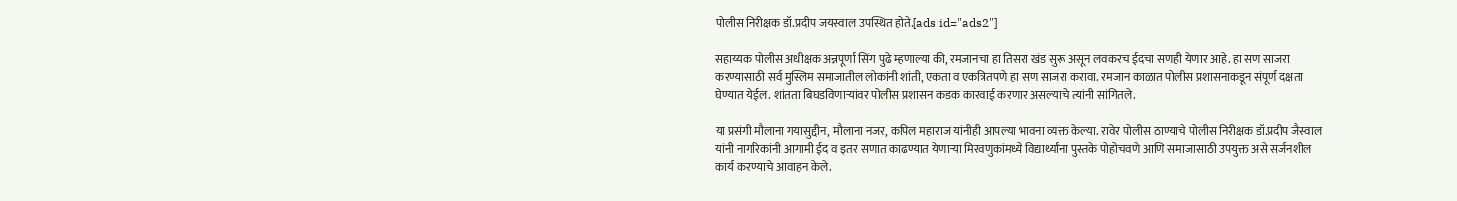पोलीस निरीक्षक डॉ.प्रदीप जयस्वाल उपस्थित होते.[ads id="ads2"]

सहाय्यक पोलीस अधीक्षक अन्नपूर्णा सिंग पुढे म्हणाल्या की, रमजानचा हा तिसरा खंड सुरू असून लवकरच ईदचा सणही येणार आहे. हा सण साजरा करण्यासाठी सर्व मुस्लिम समाजातील लोकांनी शांती, एकता व एकत्रितपणे हा सण साजरा करावा. रमजान काळात पोलीस प्रशासनाकडून संपूर्ण दक्षता घेण्यात येईल. शांतता बिघडविणाऱ्यांवर पोलीस प्रशासन कडक कारवाई करणार असल्याचे त्यांनी सांगितले.

या प्रसंगी मौलाना गयासुद्दीन, मौलाना नजर, कपिल महाराज यांनीही आपल्या भावना व्यक्त केल्या. रावेर पोलीस ठाण्याचे पोलीस निरीक्षक डॉ.प्रदीप जैस्वाल यांनी नागरिकांनी आगामी ईद व इतर सणात काढण्यात येणाऱ्या मिरवणुकांमध्ये विद्यार्थ्यांना पुस्तके पोहोचवणे आणि समाजासाठी उपयुक्त असे सर्जनशील कार्य करण्याचे आवाहन केले.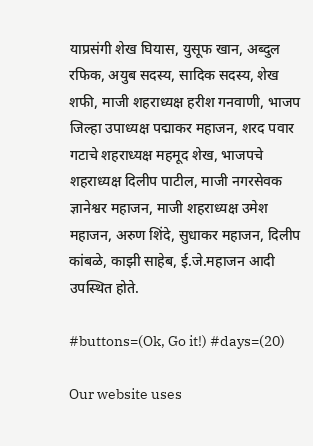याप्रसंगी शेख घियास, युसूफ खान, अब्दुल रफिक, अयुब सदस्य, सादिक सदस्य, शेख शफी, माजी शहराध्यक्ष हरीश गनवाणी, भाजप जिल्हा उपाध्यक्ष पद्माकर महाजन, शरद पवार गटाचे शहराध्यक्ष महमूद शेख, भाजपचे शहराध्यक्ष दिलीप पाटील, माजी नगरसेवक ज्ञानेश्वर महाजन, माजी शहराध्यक्ष उमेश महाजन, अरुण शिंदे, सुधाकर महाजन, दिलीप कांबळे, काझी साहेब, ई.जे.महाजन आदी उपस्थित होते.

#buttons=(Ok, Go it!) #days=(20)

Our website uses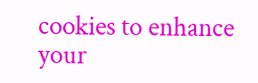cookies to enhance your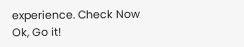experience. Check Now
Ok, Go it!